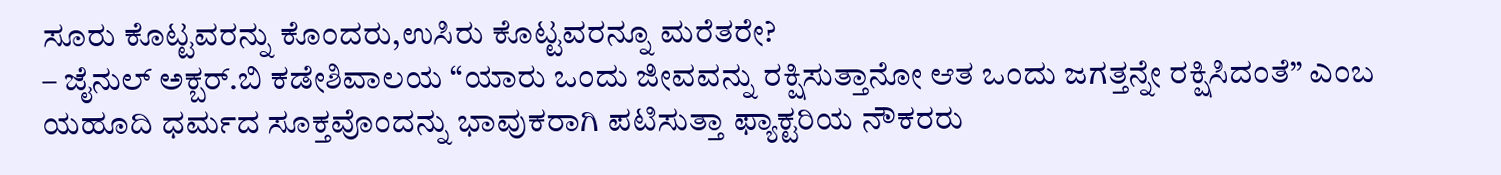ಸೂರು ಕೊಟ್ಟವರನ್ನು ಕೊಂದರು,ಉಸಿರು ಕೊಟ್ಟವರನ್ನೂ ಮರೆತರೇ?
– ಜೈನುಲ್ ಅಕ್ಬರ್.ಬಿ ಕಡೇಶಿವಾಲಯ “ಯಾರು ಒಂದು ಜೀವವನ್ನು ರಕ್ಷಿಸುತ್ತಾನೋ ಆತ ಒಂದು ಜಗತ್ತನ್ನೇ ರಕ್ಷಿಸಿದಂತೆ” ಎಂಬ ಯಹೂದಿ ಧರ್ಮದ ಸೂಕ್ತವೊಂದನ್ನು ಭಾವುಕರಾಗಿ ಪಟಿಸುತ್ತಾ ಫ್ಯಾಕ್ಟರಿಯ ನೌಕರರು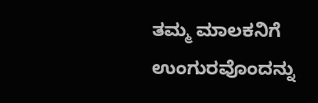ತಮ್ಮ ಮಾಲಕನಿಗೆ ಉಂಗುರವೊಂದನ್ನು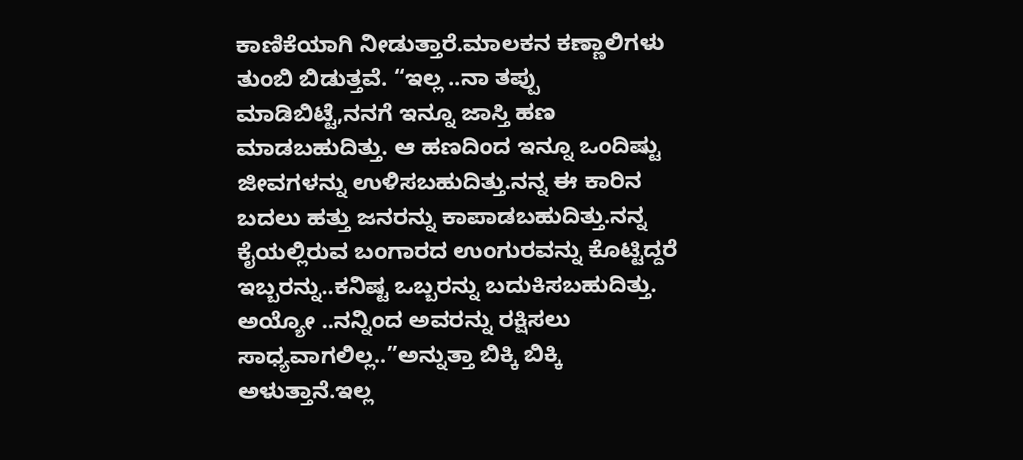ಕಾಣಿಕೆಯಾಗಿ ನೀಡುತ್ತಾರೆ.ಮಾಲಕನ ಕಣ್ಣಾಲಿಗಳು ತುಂಬಿ ಬಿಡುತ್ತವೆ. “ಇಲ್ಲ ..ನಾ ತಪ್ಪು ಮಾಡಿಬಿಟ್ಟೆ,ನನಗೆ ಇನ್ನೂ ಜಾಸ್ತಿ ಹಣ ಮಾಡಬಹುದಿತ್ತು. ಆ ಹಣದಿಂದ ಇನ್ನೂ ಒಂದಿಷ್ಟು ಜೀವಗಳನ್ನು ಉಳಿಸಬಹುದಿತ್ತು.ನನ್ನ ಈ ಕಾರಿನ ಬದಲು ಹತ್ತು ಜನರನ್ನು ಕಾಪಾಡಬಹುದಿತ್ತು.ನನ್ನ ಕೈಯಲ್ಲಿರುವ ಬಂಗಾರದ ಉಂಗುರವನ್ನು ಕೊಟ್ಟಿದ್ದರೆ ಇಬ್ಬರನ್ನು..ಕನಿಷ್ಟ ಒಬ್ಬರನ್ನು ಬದುಕಿಸಬಹುದಿತ್ತು. ಅಯ್ಯೋ ..ನನ್ನಿಂದ ಅವರನ್ನು ರಕ್ಷಿಸಲು ಸಾಧ್ಯವಾಗಲಿಲ್ಲ..”ಅನ್ನುತ್ತಾ ಬಿಕ್ಕಿ ಬಿಕ್ಕಿ ಅಳುತ್ತಾನೆ.ಇಲ್ಲ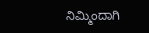ನಿಮ್ಮಿಂದಾಗಿ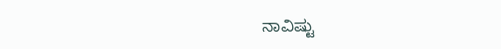ನಾವಿಷ್ಟು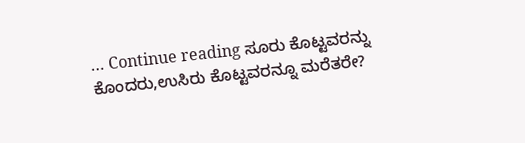… Continue reading ಸೂರು ಕೊಟ್ಟವರನ್ನು ಕೊಂದರು,ಉಸಿರು ಕೊಟ್ಟವರನ್ನೂ ಮರೆತರೇ?